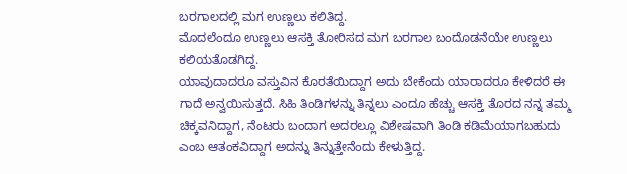ಬರಗಾಲದಲ್ಲಿ ಮಗ ಉಣ್ಣಲು ಕಲಿತಿದ್ದ.
ಮೊದಲೆಂದೂ ಉಣ್ಣಲು ಆಸಕ್ತಿ ತೋರಿಸದ ಮಗ ಬರಗಾಲ ಬಂದೊಡನೆಯೇ ಉಣ್ಣಲು ಕಲಿಯತೊಡಗಿದ್ದ.
ಯಾವುದಾದರೂ ವಸ್ತುವಿನ ಕೊರತೆಯಿದ್ದಾಗ ಅದು ಬೇಕೆಂದು ಯಾರಾದರೂ ಕೇಳಿದರೆ ಈ ಗಾದೆ ಅನ್ವಯಿಸುತ್ತದೆ. ಸಿಹಿ ತಿಂಡಿಗಳನ್ನು ತಿನ್ನಲು ಎಂದೂ ಹೆಚ್ಚು ಆಸಕ್ತಿ ತೊರದ ನನ್ನ ತಮ್ಮ ಚಿಕ್ಕವನಿದ್ದಾಗ, ನೆಂಟರು ಬಂದಾಗ ಅದರಲ್ಲೂ ವಿಶೇಷವಾಗಿ ತಿಂಡಿ ಕಡಿಮೆಯಾಗಬಹುದು ಎಂಬ ಆತಂಕವಿದ್ದಾಗ ಅದನ್ನು ತಿನ್ನುತ್ತೇನೆಂದು ಕೇಳುತ್ತಿದ್ದ.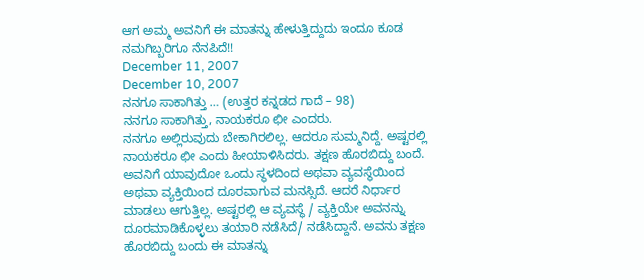ಆಗ ಅಮ್ಮ ಅವನಿಗೆ ಈ ಮಾತನ್ನು ಹೇಳುತ್ತಿದ್ದುದು ಇಂದೂ ಕೂಡ ನಮಗಿಬ್ಬರಿಗೂ ನೆನಪಿದೆ!!
December 11, 2007
December 10, 2007
ನನಗೂ ಸಾಕಾಗಿತ್ತು … (ಉತ್ತರ ಕನ್ನಡದ ಗಾದೆ – 98)
ನನಗೂ ಸಾಕಾಗಿತ್ತು, ನಾಯಕರೂ ಛೀ ಎಂದರು.
ನನಗೂ ಅಲ್ಲಿರುವುದು ಬೇಕಾಗಿರಲಿಲ್ಲ. ಆದರೂ ಸುಮ್ಮನಿದ್ದೆ. ಅಷ್ಟರಲ್ಲಿ ನಾಯಕರೂ ಛೀ ಎಂದು ಹೀಯಾಳಿಸಿದರು. ತಕ್ಷಣ ಹೊರಬಿದ್ದು ಬಂದೆ.
ಅವನಿಗೆ ಯಾವುದೋ ಒಂದು ಸ್ಥಳದಿಂದ ಅಥವಾ ವ್ಯವಸ್ಥೆಯಿಂದ ಅಥವಾ ವ್ಯಕ್ತಿಯಿಂದ ದೂರವಾಗುವ ಮನಸ್ಸಿದೆ. ಆದರೆ ನಿರ್ಧಾರ ಮಾಡಲು ಆಗುತ್ತಿಲ್ಲ. ಅಷ್ಟರಲ್ಲಿ ಆ ವ್ಯವಸ್ಥೆ / ವ್ಯಕ್ತಿಯೇ ಅವನನ್ನು ದೂರಮಾಡಿಕೊಳ್ಳಲು ತಯಾರಿ ನಡೆಸಿದೆ/ ನಡೆಸಿದ್ದಾನೆ. ಅವನು ತಕ್ಷಣ ಹೊರಬಿದ್ದು ಬಂದು ಈ ಮಾತನ್ನು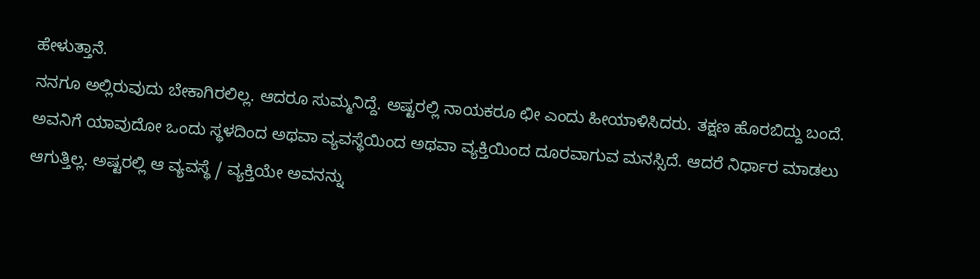ಹೇಳುತ್ತಾನೆ.
ನನಗೂ ಅಲ್ಲಿರುವುದು ಬೇಕಾಗಿರಲಿಲ್ಲ. ಆದರೂ ಸುಮ್ಮನಿದ್ದೆ. ಅಷ್ಟರಲ್ಲಿ ನಾಯಕರೂ ಛೀ ಎಂದು ಹೀಯಾಳಿಸಿದರು. ತಕ್ಷಣ ಹೊರಬಿದ್ದು ಬಂದೆ.
ಅವನಿಗೆ ಯಾವುದೋ ಒಂದು ಸ್ಥಳದಿಂದ ಅಥವಾ ವ್ಯವಸ್ಥೆಯಿಂದ ಅಥವಾ ವ್ಯಕ್ತಿಯಿಂದ ದೂರವಾಗುವ ಮನಸ್ಸಿದೆ. ಆದರೆ ನಿರ್ಧಾರ ಮಾಡಲು ಆಗುತ್ತಿಲ್ಲ. ಅಷ್ಟರಲ್ಲಿ ಆ ವ್ಯವಸ್ಥೆ / ವ್ಯಕ್ತಿಯೇ ಅವನನ್ನು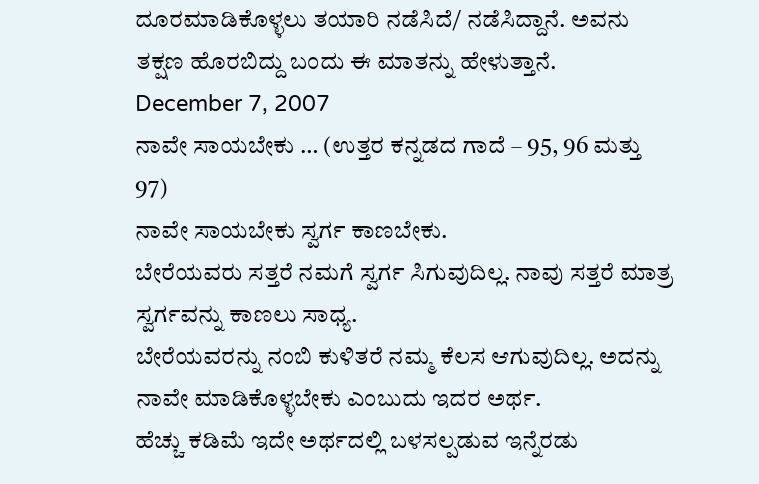ದೂರಮಾಡಿಕೊಳ್ಳಲು ತಯಾರಿ ನಡೆಸಿದೆ/ ನಡೆಸಿದ್ದಾನೆ. ಅವನು ತಕ್ಷಣ ಹೊರಬಿದ್ದು ಬಂದು ಈ ಮಾತನ್ನು ಹೇಳುತ್ತಾನೆ.
December 7, 2007
ನಾವೇ ಸಾಯಬೇಕು … (ಉತ್ತರ ಕನ್ನಡದ ಗಾದೆ – 95, 96 ಮತ್ತು 97)
ನಾವೇ ಸಾಯಬೇಕು ಸ್ವರ್ಗ ಕಾಣಬೇಕು.
ಬೇರೆಯವರು ಸತ್ತರೆ ನಮಗೆ ಸ್ವರ್ಗ ಸಿಗುವುದಿಲ್ಲ. ನಾವು ಸತ್ತರೆ ಮಾತ್ರ ಸ್ವರ್ಗವನ್ನು ಕಾಣಲು ಸಾಧ್ಯ.
ಬೇರೆಯವರನ್ನು ನಂಬಿ ಕುಳಿತರೆ ನಮ್ಮ ಕೆಲಸ ಆಗುವುದಿಲ್ಲ. ಅದನ್ನು ನಾವೇ ಮಾಡಿಕೊಳ್ಳಬೇಕು ಎಂಬುದು ಇದರ ಅರ್ಥ.
ಹೆಚ್ಚು ಕಡಿಮೆ ಇದೇ ಅರ್ಥದಲ್ಲಿ ಬಳಸಲ್ಪಡುವ ಇನ್ನೆರಡು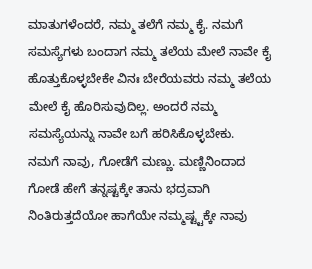ಮಾತುಗಳೆಂದರೆ, ನಮ್ಮ ತಲೆಗೆ ನಮ್ಮ ಕೈ. ನಮಗೆ ಸಮಸ್ಯೆಗಳು ಬಂದಾಗ ನಮ್ಮ ತಲೆಯ ಮೇಲೆ ನಾವೇ ಕೈ ಹೊತ್ತುಕೊಳ್ಳಬೇಕೇ ವಿನಃ ಬೇರೆಯವರು ನಮ್ಮ ತಲೆಯ ಮೇಲೆ ಕೈ ಹೊರಿಸುವುದಿಲ್ಲ. ಅಂದರೆ ನಮ್ಮ ಸಮಸ್ಯೆಯನ್ನು ನಾವೇ ಬಗೆ ಹರಿಸಿಕೊಳ್ಳಬೇಕು.
ನಮಗೆ ನಾವು, ಗೋಡೆಗೆ ಮಣ್ಣು. ಮಣ್ಣಿನಿಂದಾದ ಗೋಡೆ ಹೇಗೆ ತನ್ನಷ್ಟಕ್ಕೇ ತಾನು ಭದ್ರವಾಗಿ ನಿಂತಿರುತ್ತದೆಯೋ ಹಾಗೆಯೇ ನಮ್ಮಷ್ಟ್ಟಕ್ಕೇ ನಾವು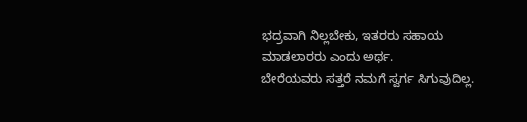ಭದ್ರವಾಗಿ ನಿಲ್ಲಬೇಕು, ಇತರರು ಸಹಾಯ ಮಾಡಲಾರರು ಎಂದು ಅರ್ಥ.
ಬೇರೆಯವರು ಸತ್ತರೆ ನಮಗೆ ಸ್ವರ್ಗ ಸಿಗುವುದಿಲ್ಲ.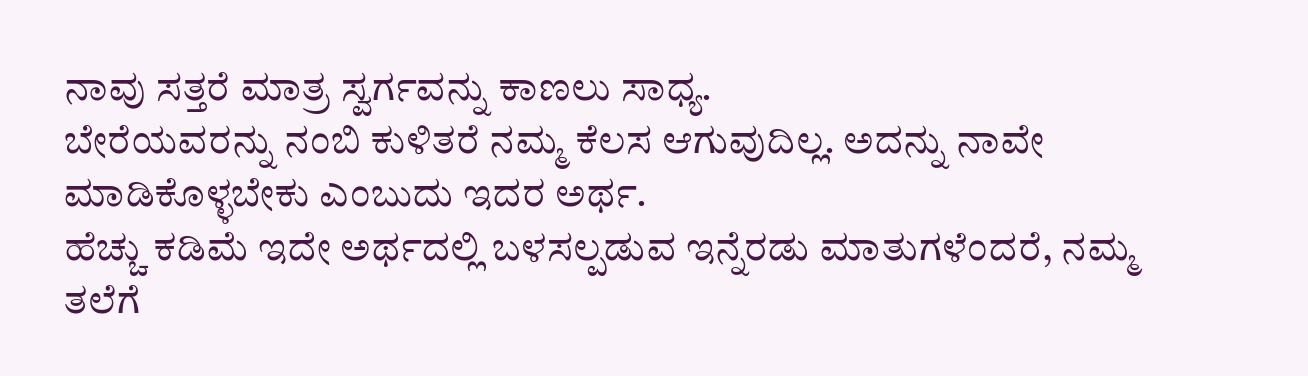ನಾವು ಸತ್ತರೆ ಮಾತ್ರ ಸ್ವರ್ಗವನ್ನು ಕಾಣಲು ಸಾಧ್ಯ.
ಬೇರೆಯವರನ್ನು ನಂಬಿ ಕುಳಿತರೆ ನಮ್ಮ ಕೆಲಸ ಆಗುವುದಿಲ್ಲ. ಅದನ್ನು ನಾವೇ ಮಾಡಿಕೊಳ್ಳಬೇಕು ಎಂಬುದು ಇದರ ಅರ್ಥ.
ಹೆಚ್ಚು ಕಡಿಮೆ ಇದೇ ಅರ್ಥದಲ್ಲಿ ಬಳಸಲ್ಪಡುವ ಇನ್ನೆರಡು ಮಾತುಗಳೆಂದರೆ, ನಮ್ಮ ತಲೆಗೆ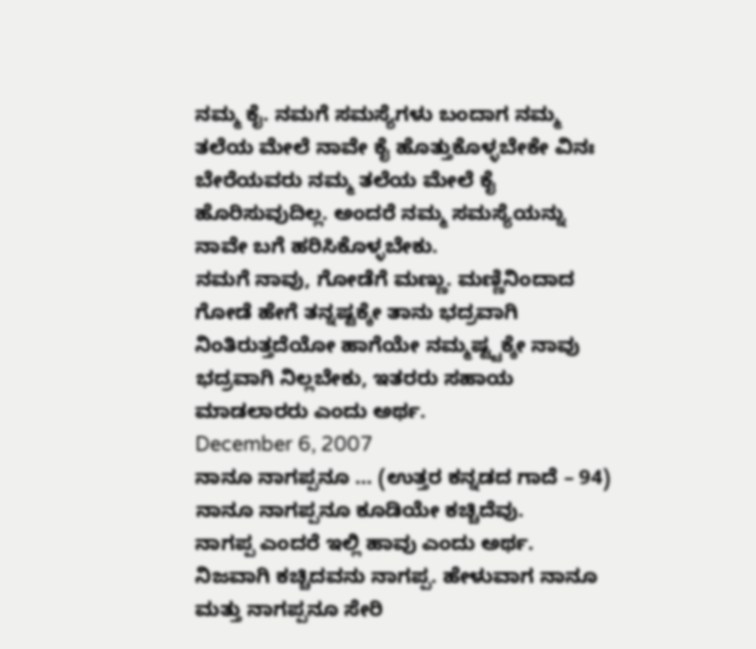ನಮ್ಮ ಕೈ. ನಮಗೆ ಸಮಸ್ಯೆಗಳು ಬಂದಾಗ ನಮ್ಮ ತಲೆಯ ಮೇಲೆ ನಾವೇ ಕೈ ಹೊತ್ತುಕೊಳ್ಳಬೇಕೇ ವಿನಃ ಬೇರೆಯವರು ನಮ್ಮ ತಲೆಯ ಮೇಲೆ ಕೈ ಹೊರಿಸುವುದಿಲ್ಲ. ಅಂದರೆ ನಮ್ಮ ಸಮಸ್ಯೆಯನ್ನು ನಾವೇ ಬಗೆ ಹರಿಸಿಕೊಳ್ಳಬೇಕು.
ನಮಗೆ ನಾವು, ಗೋಡೆಗೆ ಮಣ್ಣು. ಮಣ್ಣಿನಿಂದಾದ ಗೋಡೆ ಹೇಗೆ ತನ್ನಷ್ಟಕ್ಕೇ ತಾನು ಭದ್ರವಾಗಿ ನಿಂತಿರುತ್ತದೆಯೋ ಹಾಗೆಯೇ ನಮ್ಮಷ್ಟ್ಟಕ್ಕೇ ನಾವು ಭದ್ರವಾಗಿ ನಿಲ್ಲಬೇಕು, ಇತರರು ಸಹಾಯ ಮಾಡಲಾರರು ಎಂದು ಅರ್ಥ.
December 6, 2007
ನಾನೂ ನಾಗಪ್ಪನೂ … (ಉತ್ತರ ಕನ್ನಡದ ಗಾದೆ – 94)
ನಾನೂ ನಾಗಪ್ಪನೂ ಕೂಡಿಯೇ ಕಚ್ಚಿದೆವು.
ನಾಗಪ್ಪ ಎಂದರೆ ಇಲ್ಲಿ ಹಾವು ಎಂದು ಅರ್ಥ. ನಿಜವಾಗಿ ಕಚ್ಚಿದವನು ನಾಗಪ್ಪ. ಹೇಳುವಾಗ ನಾನೂ ಮತ್ತು ನಾಗಪ್ಪನೂ ಸೇರಿ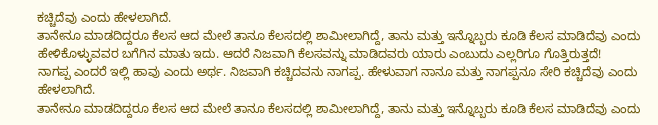ಕಚ್ಚಿದೆವು ಎಂದು ಹೇಳಲಾಗಿದೆ.
ತಾನೇನೂ ಮಾಡದಿದ್ದರೂ ಕೆಲಸ ಆದ ಮೇಲೆ ತಾನೂ ಕೆಲಸದಲ್ಲಿ ಶಾಮೀಲಾಗಿದ್ದೆ, ತಾನು ಮತ್ತು ಇನ್ನೊಬ್ಬರು ಕೂಡಿ ಕೆಲಸ ಮಾಡಿದೆವು ಎಂದು ಹೇಳಿಕೊಳ್ಳುವವರ ಬಗೆಗಿನ ಮಾತು ಇದು. ಆದರೆ ನಿಜವಾಗಿ ಕೆಲಸವನ್ನು ಮಾಡಿದವರು ಯಾರು ಎಂಬುದು ಎಲ್ಲರಿಗೂ ಗೊತ್ತಿರುತ್ತದೆ!
ನಾಗಪ್ಪ ಎಂದರೆ ಇಲ್ಲಿ ಹಾವು ಎಂದು ಅರ್ಥ. ನಿಜವಾಗಿ ಕಚ್ಚಿದವನು ನಾಗಪ್ಪ. ಹೇಳುವಾಗ ನಾನೂ ಮತ್ತು ನಾಗಪ್ಪನೂ ಸೇರಿ ಕಚ್ಚಿದೆವು ಎಂದು ಹೇಳಲಾಗಿದೆ.
ತಾನೇನೂ ಮಾಡದಿದ್ದರೂ ಕೆಲಸ ಆದ ಮೇಲೆ ತಾನೂ ಕೆಲಸದಲ್ಲಿ ಶಾಮೀಲಾಗಿದ್ದೆ, ತಾನು ಮತ್ತು ಇನ್ನೊಬ್ಬರು ಕೂಡಿ ಕೆಲಸ ಮಾಡಿದೆವು ಎಂದು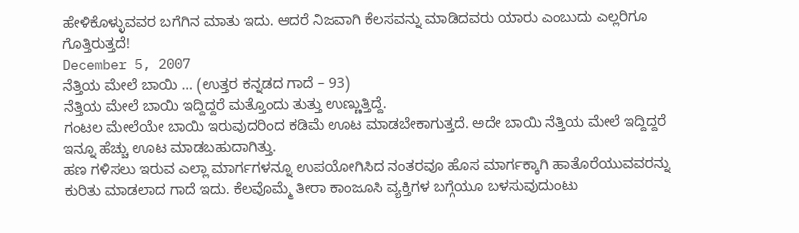ಹೇಳಿಕೊಳ್ಳುವವರ ಬಗೆಗಿನ ಮಾತು ಇದು. ಆದರೆ ನಿಜವಾಗಿ ಕೆಲಸವನ್ನು ಮಾಡಿದವರು ಯಾರು ಎಂಬುದು ಎಲ್ಲರಿಗೂ ಗೊತ್ತಿರುತ್ತದೆ!
December 5, 2007
ನೆತ್ತಿಯ ಮೇಲೆ ಬಾಯಿ … (ಉತ್ತರ ಕನ್ನಡದ ಗಾದೆ – 93)
ನೆತ್ತಿಯ ಮೇಲೆ ಬಾಯಿ ಇದ್ದಿದ್ದರೆ ಮತ್ತೊಂದು ತುತ್ತು ಉಣ್ಣುತ್ತಿದ್ದೆ.
ಗಂಟಲ ಮೇಲೆಯೇ ಬಾಯಿ ಇರುವುದರಿಂದ ಕಡಿಮೆ ಊಟ ಮಾಡಬೇಕಾಗುತ್ತದೆ. ಅದೇ ಬಾಯಿ ನೆತ್ತಿಯ ಮೇಲೆ ಇದ್ದಿದ್ದರೆ ಇನ್ನೂ ಹೆಚ್ಚು ಊಟ ಮಾಡಬಹುದಾಗಿತ್ತು.
ಹಣ ಗಳಿಸಲು ಇರುವ ಎಲ್ಲಾ ಮಾರ್ಗಗಳನ್ನೂ ಉಪಯೋಗಿಸಿದ ನಂತರವೂ ಹೊಸ ಮಾರ್ಗಕ್ಕಾಗಿ ಹಾತೊರೆಯುವವರನ್ನು ಕುರಿತು ಮಾಡಲಾದ ಗಾದೆ ಇದು. ಕೆಲವೊಮ್ಮೆ ತೀರಾ ಕಾಂಜೂಸಿ ವ್ಯಕ್ತಿಗಳ ಬಗ್ಗೆಯೂ ಬಳಸುವುದುಂಟು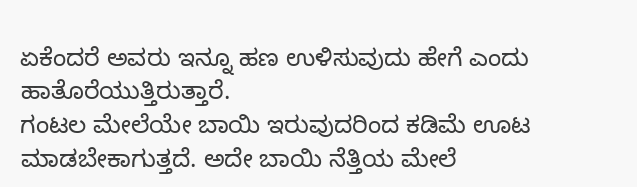ಏಕೆಂದರೆ ಅವರು ಇನ್ನೂ ಹಣ ಉಳಿಸುವುದು ಹೇಗೆ ಎಂದು ಹಾತೊರೆಯುತ್ತಿರುತ್ತಾರೆ.
ಗಂಟಲ ಮೇಲೆಯೇ ಬಾಯಿ ಇರುವುದರಿಂದ ಕಡಿಮೆ ಊಟ ಮಾಡಬೇಕಾಗುತ್ತದೆ. ಅದೇ ಬಾಯಿ ನೆತ್ತಿಯ ಮೇಲೆ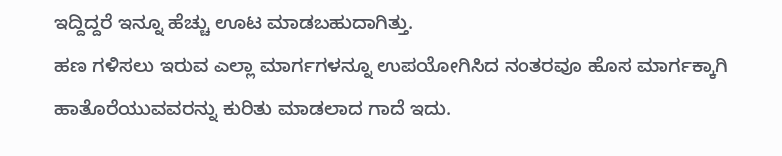ಇದ್ದಿದ್ದರೆ ಇನ್ನೂ ಹೆಚ್ಚು ಊಟ ಮಾಡಬಹುದಾಗಿತ್ತು.
ಹಣ ಗಳಿಸಲು ಇರುವ ಎಲ್ಲಾ ಮಾರ್ಗಗಳನ್ನೂ ಉಪಯೋಗಿಸಿದ ನಂತರವೂ ಹೊಸ ಮಾರ್ಗಕ್ಕಾಗಿ ಹಾತೊರೆಯುವವರನ್ನು ಕುರಿತು ಮಾಡಲಾದ ಗಾದೆ ಇದು.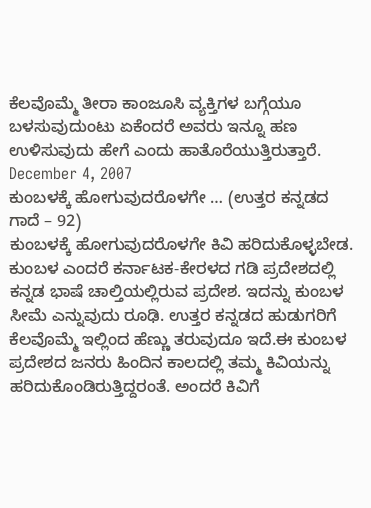ಕೆಲವೊಮ್ಮೆ ತೀರಾ ಕಾಂಜೂಸಿ ವ್ಯಕ್ತಿಗಳ ಬಗ್ಗೆಯೂ ಬಳಸುವುದುಂಟು ಏಕೆಂದರೆ ಅವರು ಇನ್ನೂ ಹಣ ಉಳಿಸುವುದು ಹೇಗೆ ಎಂದು ಹಾತೊರೆಯುತ್ತಿರುತ್ತಾರೆ.
December 4, 2007
ಕುಂಬಳಕ್ಕೆ ಹೋಗುವುದರೊಳಗೇ … (ಉತ್ತರ ಕನ್ನಡದ ಗಾದೆ – 92)
ಕುಂಬಳಕ್ಕೆ ಹೋಗುವುದರೊಳಗೇ ಕಿವಿ ಹರಿದುಕೊಳ್ಳಬೇಡ.
ಕುಂಬಳ ಎಂದರೆ ಕರ್ನಾಟಕ-ಕೇರಳದ ಗಡಿ ಪ್ರದೇಶದಲ್ಲಿ ಕನ್ನಡ ಭಾಷೆ ಚಾಲ್ತಿಯಲ್ಲಿರುವ ಪ್ರದೇಶ. ಇದನ್ನು ಕುಂಬಳ ಸೀಮೆ ಎನ್ನುವುದು ರೂಢಿ. ಉತ್ತರ ಕನ್ನಡದ ಹುಡುಗರಿಗೆ ಕೆಲವೊಮ್ಮೆ ಇಲ್ಲಿಂದ ಹೆಣ್ಣು ತರುವುದೂ ಇದೆ.ಈ ಕುಂಬಳ ಪ್ರದೇಶದ ಜನರು ಹಿಂದಿನ ಕಾಲದಲ್ಲಿ ತಮ್ಮ ಕಿವಿಯನ್ನು ಹರಿದುಕೊಂಡಿರುತ್ತಿದ್ದರಂತೆ. ಅಂದರೆ ಕಿವಿಗೆ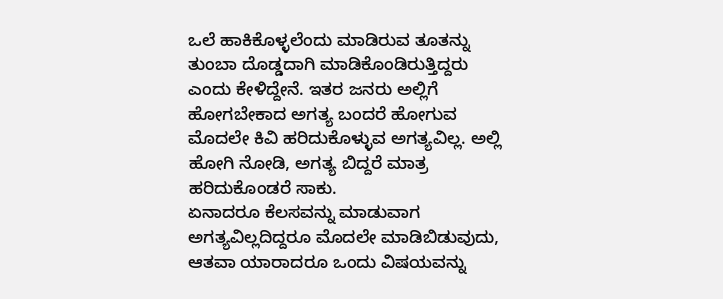ಒಲೆ ಹಾಕಿಕೊಳ್ಳಲೆಂದು ಮಾಡಿರುವ ತೂತನ್ನು ತುಂಬಾ ದೊಡ್ಡದಾಗಿ ಮಾಡಿಕೊಂಡಿರುತ್ತಿದ್ದರು ಎಂದು ಕೇಳಿದ್ದೇನೆ. ಇತರ ಜನರು ಅಲ್ಲಿಗೆ ಹೋಗಬೇಕಾದ ಅಗತ್ಯ ಬಂದರೆ ಹೋಗುವ ಮೊದಲೇ ಕಿವಿ ಹರಿದುಕೊಳ್ಳುವ ಅಗತ್ಯವಿಲ್ಲ. ಅಲ್ಲಿ ಹೋಗಿ ನೋಡಿ, ಅಗತ್ಯ ಬಿದ್ದರೆ ಮಾತ್ರ ಹರಿದುಕೊಂಡರೆ ಸಾಕು.
ಏನಾದರೂ ಕೆಲಸವನ್ನು ಮಾಡುವಾಗ ಅಗತ್ಯವಿಲ್ಲದಿದ್ದರೂ ಮೊದಲೇ ಮಾಡಿಬಿಡುವುದು, ಆತವಾ ಯಾರಾದರೂ ಒಂದು ವಿಷಯವನ್ನು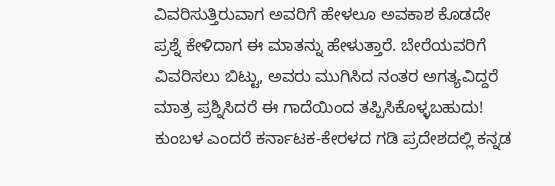ವಿವರಿಸುತ್ತಿರುವಾಗ ಅವರಿಗೆ ಹೇಳಲೂ ಅವಕಾಶ ಕೊಡದೇ ಪ್ರಶ್ನೆ ಕೇಳಿದಾಗ ಈ ಮಾತನ್ನು ಹೇಳುತ್ತಾರೆ. ಬೇರೆಯವರಿಗೆ ವಿವರಿಸಲು ಬಿಟ್ಟು, ಅವರು ಮುಗಿಸಿದ ನಂತರ ಅಗತ್ಯವಿದ್ದರೆ ಮಾತ್ರ ಪ್ರಶ್ನಿಸಿದರೆ ಈ ಗಾದೆಯಿಂದ ತಪ್ಪಿಸಿಕೊಳ್ಳಬಹುದು!
ಕುಂಬಳ ಎಂದರೆ ಕರ್ನಾಟಕ-ಕೇರಳದ ಗಡಿ ಪ್ರದೇಶದಲ್ಲಿ ಕನ್ನಡ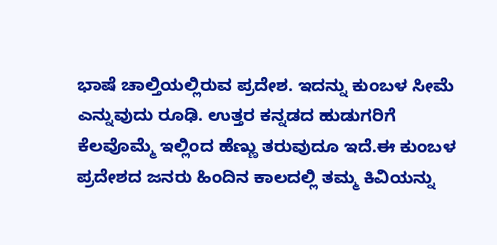ಭಾಷೆ ಚಾಲ್ತಿಯಲ್ಲಿರುವ ಪ್ರದೇಶ. ಇದನ್ನು ಕುಂಬಳ ಸೀಮೆ ಎನ್ನುವುದು ರೂಢಿ. ಉತ್ತರ ಕನ್ನಡದ ಹುಡುಗರಿಗೆ ಕೆಲವೊಮ್ಮೆ ಇಲ್ಲಿಂದ ಹೆಣ್ಣು ತರುವುದೂ ಇದೆ.ಈ ಕುಂಬಳ ಪ್ರದೇಶದ ಜನರು ಹಿಂದಿನ ಕಾಲದಲ್ಲಿ ತಮ್ಮ ಕಿವಿಯನ್ನು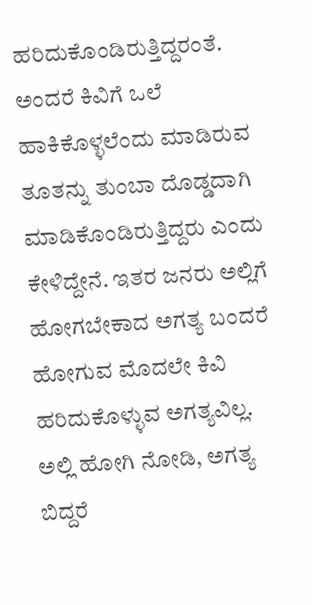ಹರಿದುಕೊಂಡಿರುತ್ತಿದ್ದರಂತೆ. ಅಂದರೆ ಕಿವಿಗೆ ಒಲೆ ಹಾಕಿಕೊಳ್ಳಲೆಂದು ಮಾಡಿರುವ ತೂತನ್ನು ತುಂಬಾ ದೊಡ್ಡದಾಗಿ ಮಾಡಿಕೊಂಡಿರುತ್ತಿದ್ದರು ಎಂದು ಕೇಳಿದ್ದೇನೆ. ಇತರ ಜನರು ಅಲ್ಲಿಗೆ ಹೋಗಬೇಕಾದ ಅಗತ್ಯ ಬಂದರೆ ಹೋಗುವ ಮೊದಲೇ ಕಿವಿ ಹರಿದುಕೊಳ್ಳುವ ಅಗತ್ಯವಿಲ್ಲ. ಅಲ್ಲಿ ಹೋಗಿ ನೋಡಿ, ಅಗತ್ಯ ಬಿದ್ದರೆ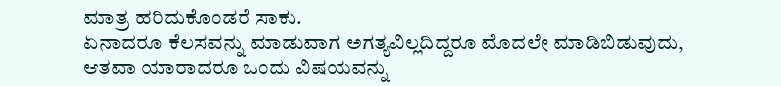ಮಾತ್ರ ಹರಿದುಕೊಂಡರೆ ಸಾಕು.
ಏನಾದರೂ ಕೆಲಸವನ್ನು ಮಾಡುವಾಗ ಅಗತ್ಯವಿಲ್ಲದಿದ್ದರೂ ಮೊದಲೇ ಮಾಡಿಬಿಡುವುದು, ಆತವಾ ಯಾರಾದರೂ ಒಂದು ವಿಷಯವನ್ನು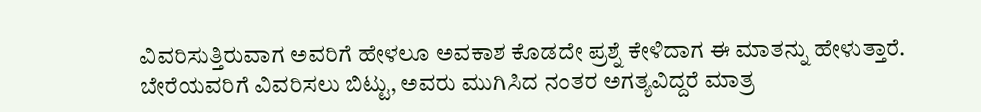ವಿವರಿಸುತ್ತಿರುವಾಗ ಅವರಿಗೆ ಹೇಳಲೂ ಅವಕಾಶ ಕೊಡದೇ ಪ್ರಶ್ನೆ ಕೇಳಿದಾಗ ಈ ಮಾತನ್ನು ಹೇಳುತ್ತಾರೆ. ಬೇರೆಯವರಿಗೆ ವಿವರಿಸಲು ಬಿಟ್ಟು, ಅವರು ಮುಗಿಸಿದ ನಂತರ ಅಗತ್ಯವಿದ್ದರೆ ಮಾತ್ರ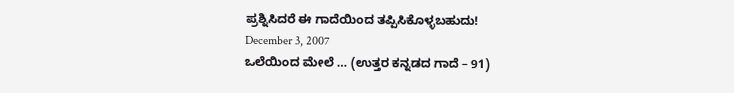ಪ್ರಶ್ನಿಸಿದರೆ ಈ ಗಾದೆಯಿಂದ ತಪ್ಪಿಸಿಕೊಳ್ಳಬಹುದು!
December 3, 2007
ಒಲೆಯಿಂದ ಮೇಲೆ … (ಉತ್ತರ ಕನ್ನಡದ ಗಾದೆ – 91)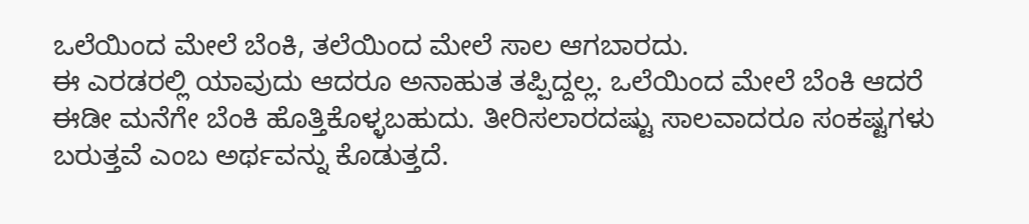ಒಲೆಯಿಂದ ಮೇಲೆ ಬೆಂಕಿ, ತಲೆಯಿಂದ ಮೇಲೆ ಸಾಲ ಆಗಬಾರದು.
ಈ ಎರಡರಲ್ಲಿ ಯಾವುದು ಆದರೂ ಅನಾಹುತ ತಪ್ಪಿದ್ದಲ್ಲ. ಒಲೆಯಿಂದ ಮೇಲೆ ಬೆಂಕಿ ಆದರೆ ಈಡೀ ಮನೆಗೇ ಬೆಂಕಿ ಹೊತ್ತಿಕೊಳ್ಳಬಹುದು. ತೀರಿಸಲಾರದಷ್ಟು ಸಾಲವಾದರೂ ಸಂಕಷ್ಟಗಳು ಬರುತ್ತವೆ ಎಂಬ ಅರ್ಥವನ್ನು ಕೊಡುತ್ತದೆ.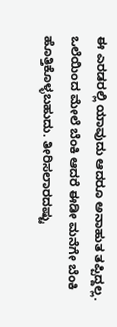ಈ ಎರಡರಲ್ಲಿ ಯಾವುದು ಆದರೂ ಅನಾಹುತ ತಪ್ಪಿದ್ದಲ್ಲ. ಒಲೆಯಿಂದ ಮೇಲೆ ಬೆಂಕಿ ಆದರೆ ಈಡೀ ಮನೆಗೇ ಬೆಂಕಿ ಹೊತ್ತಿಕೊಳ್ಳಬಹುದು. ತೀರಿಸಲಾರದಷ್ಟು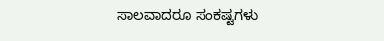ಸಾಲವಾದರೂ ಸಂಕಷ್ಟಗಳು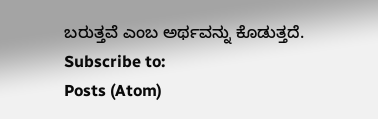ಬರುತ್ತವೆ ಎಂಬ ಅರ್ಥವನ್ನು ಕೊಡುತ್ತದೆ.
Subscribe to:
Posts (Atom)